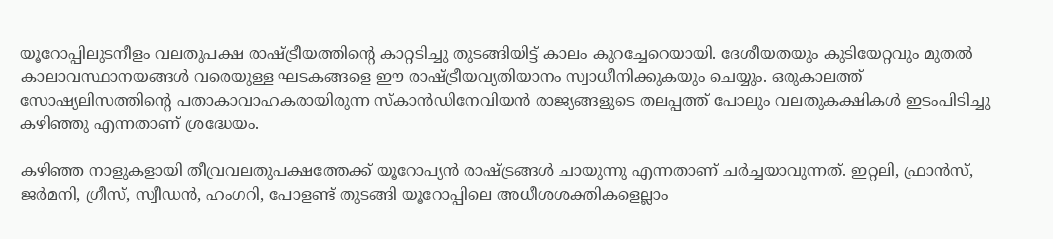യൂറോപ്പിലുടനീളം വലതുപക്ഷ രാഷ്ട്രീയത്തിന്റെ കാറ്റടിച്ചു തുടങ്ങിയിട്ട് കാലം കുറച്ചേറെയായി. ദേശീയതയും കുടിയേറ്റവും മുതൽ കാലാവസ്ഥാനയങ്ങൾ വരെയുള്ള ഘടകങ്ങളെ ഈ രാഷ്ട്രീയവ്യതിയാനം സ്വാധീനിക്കുകയും ചെയ്യും. ഒരുകാലത്ത് സോഷ്യലിസത്തിന്റെ പതാകാവാഹകരായിരുന്ന സ്‌കാൻഡിനേവിയൻ രാജ്യങ്ങളുടെ തലപ്പത്ത് പോലും വലതുകക്ഷികൾ ഇടംപിടിച്ചു കഴിഞ്ഞു എന്നതാണ് ശ്രദ്ധേയം.

കഴിഞ്ഞ നാളുകളായി തീവ്രവലതുപക്ഷത്തേക്ക് യൂറോപ്യൻ രാഷ്ട്രങ്ങൾ ചായുന്നു എന്നതാണ് ചർച്ചയാവുന്നത്. ഇറ്റലി, ഫ്രാൻസ്, ജർമനി, ഗ്രീസ്, സ്വീഡൻ, ഹംഗറി, പോളണ്ട് തുടങ്ങി യൂറോപ്പിലെ അധീശശക്തികളെല്ലാം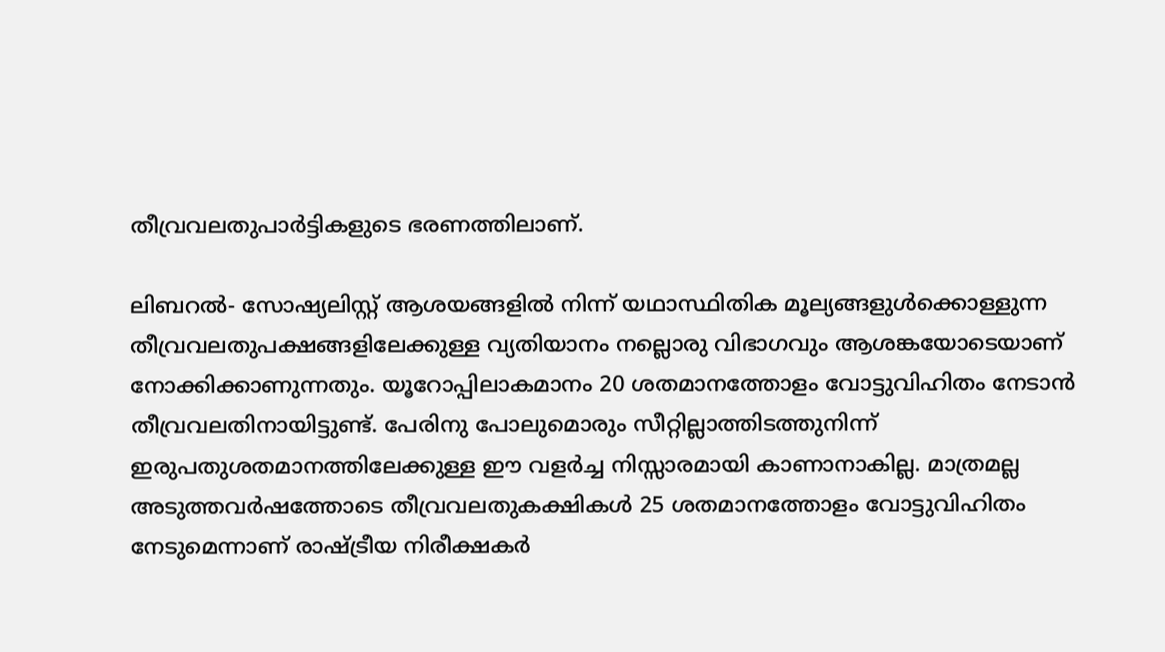തീവ്രവലതുപാർട്ടികളുടെ ഭരണത്തിലാണ്.

ലിബറൽ- സോഷ്യലിസ്റ്റ് ആശയങ്ങളിൽ നിന്ന് യഥാസ്ഥിതിക മൂല്യങ്ങളുൾക്കൊള്ളുന്ന തീവ്രവലതുപക്ഷങ്ങളിലേക്കുള്ള വ്യതിയാനം നല്ലൊരു വിഭാഗവും ആശങ്കയോടെയാണ് നോക്കിക്കാണുന്നതും. യൂറോപ്പിലാകമാനം 20 ശതമാനത്തോളം വോട്ടുവിഹിതം നേടാൻ തീവ്രവലതിനായിട്ടുണ്ട്. പേരിനു പോലുമൊരും സീറ്റില്ലാത്തിടത്തുനിന്ന് ഇരുപതുശതമാനത്തിലേക്കുള്ള ഈ വളർച്ച നിസ്സാരമായി കാണാനാകില്ല. മാത്രമല്ല അടുത്തവർഷത്തോടെ തീവ്രവലതുകക്ഷികൾ 25 ശതമാനത്തോളം വോട്ടുവിഹിതം നേടുമെന്നാണ് രാഷ്ട്രീയ നിരീക്ഷകർ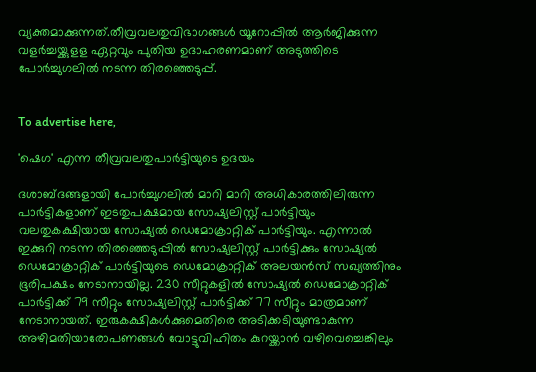വ്യക്തമാക്കുന്നത്.തീവ്രവലതുവിഭാഗങ്ങൾ യൂറോപ്പിൽ ആർജിക്കുന്ന വളർച്ചയ്ക്കുളള ഏറ്റവും പുതിയ ഉദാഹരണമാണ് അടുത്തിടെ പോർച്ചുഗലിൽ നടന്ന തിരഞ്ഞെടുപ്പ്.


To advertise here,

'ഷെഗ' എന്ന തീവ്രവലതുപാർട്ടിയുടെ ഉദയം

ദശാബ്ദങ്ങളായി പോർച്ചുഗലിൽ മാറി മാറി അധികാരത്തിലിരുന്ന പാർട്ടികളാണ് ഇടതുപക്ഷമായ സോഷ്യലിസ്റ്റ് പാർട്ടിയും വലതുകക്ഷിയായ സോഷ്യൽ ഡെമോക്രാറ്റിക് പാർട്ടിയും. എന്നാൽ ഇക്കുറി നടന്ന തിരഞ്ഞെടുപ്പിൽ സോഷ്യലിസ്റ്റ് പാർട്ടിക്കും സോഷ്യൽ ഡെമോക്രാറ്റിക് പാർട്ടിയുടെ ഡെമോക്രാറ്റിക് അലയൻസ് സഖ്യത്തിനും ഭൂരിപക്ഷം നേടാനായില്ല. 230 സീറ്റുകളിൽ സോഷ്യൽ ഡെമോക്രാറ്റിക് പാർട്ടിക്ക് 79 സീറ്റും സോഷ്യലിസ്റ്റ് പാർട്ടിക്ക് 77 സീറ്റും മാത്രമാണ് നേടാനായത്. ഇരുകക്ഷികൾക്കുമെതിരെ അടിക്കടിയുണ്ടാകുന്ന അഴിമതിയാരോപണങ്ങൾ വോട്ടുവിഹിതം കുറയ്ക്കാൻ വഴിവെച്ചെങ്കിലും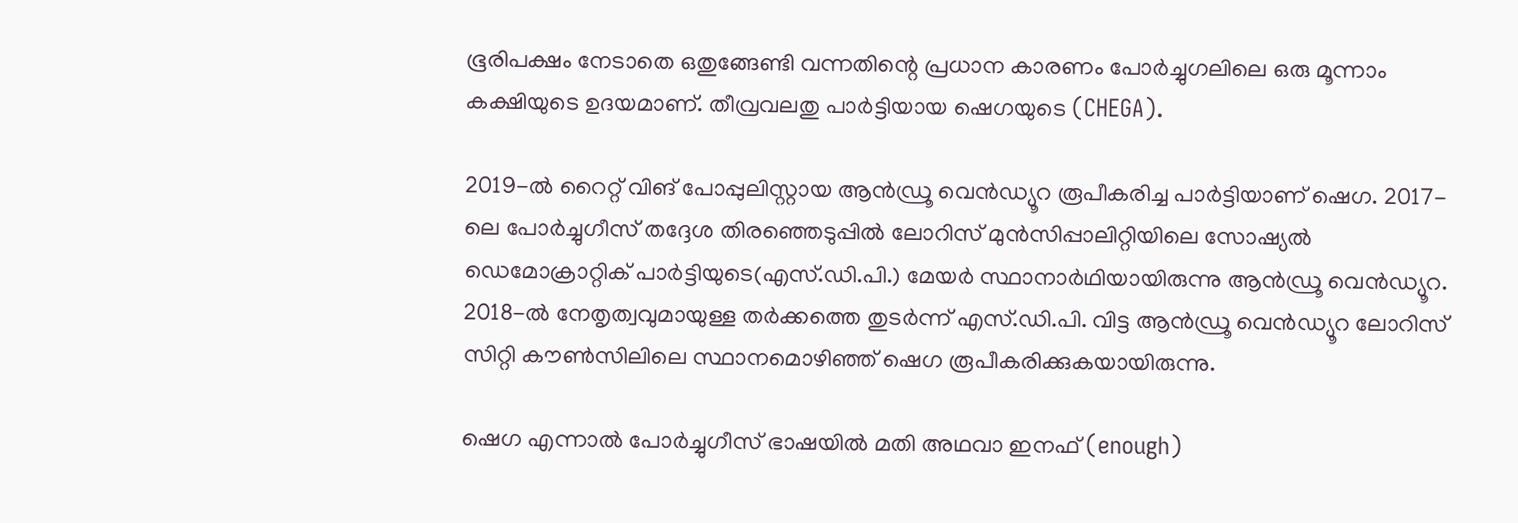ഭൂരിപക്ഷം നേടാതെ ഒതുങ്ങേണ്ടി വന്നതിന്റെ പ്രധാന കാരണം പോർച്ചുഗലിലെ ഒരു മൂന്നാം കക്ഷിയുടെ ഉദയമാണ്. തീവ്രവലതു പാർട്ടിയായ ഷെഗയുടെ (CHEGA).

2019-ൽ റൈറ്റ് വിങ് പോപ്പുലിസ്റ്റായ ആൻഡ്രൂ വെൻഡ്യൂറ രൂപീകരിച്ച പാർട്ടിയാണ് ഷെഗ. 2017-ലെ പോർച്ചുഗീസ് തദ്ദേശ തിരഞ്ഞെടുപ്പിൽ ലോറിസ് മുൻസിപ്പാലിറ്റിയിലെ സോഷ്യൽ ഡെമോക്രാറ്റിക് പാർട്ടിയുടെ(എസ്.ഡി.പി.) മേയർ സ്ഥാനാർഥിയായിരുന്നു ആൻഡ്രൂ വെൻഡ്യൂറ. 2018-ൽ നേതൃത്വവുമായുള്ള തർക്കത്തെ തുടർന്ന് എസ്.ഡി.പി. വിട്ട ആൻഡ്രൂ വെൻഡ്യൂറ ലോറിസ് സിറ്റി കൗൺസിലിലെ സ്ഥാനമൊഴിഞ്ഞ് ഷെഗ രൂപീകരിക്കുകയായിരുന്നു.

ഷെഗ എന്നാൽ പോർച്ചുഗീസ് ഭാഷയിൽ മതി അഥവാ ഇനഫ് (enough)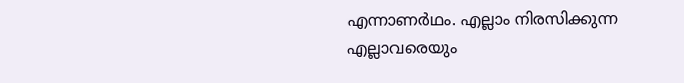എന്നാണർഥം. എല്ലാം നിരസിക്കുന്ന എല്ലാവരെയും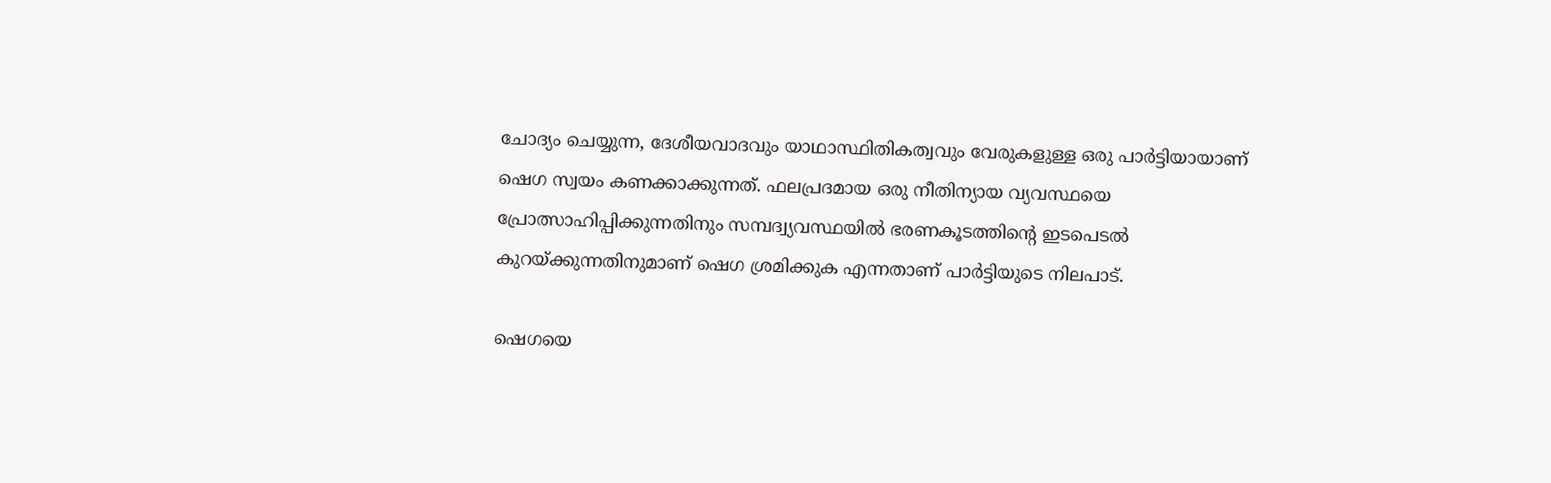ചോദ്യം ചെയ്യുന്ന, ദേശീയവാദവും യാഥാസ്ഥിതികത്വവും വേരുകളുള്ള ഒരു പാർട്ടിയായാണ് ഷെഗ സ്വയം കണക്കാക്കുന്നത്. ഫലപ്രദമായ ഒരു നീതിന്യായ വ്യവസ്ഥയെ പ്രോത്സാഹിപ്പിക്കുന്നതിനും സമ്പദ്വ്യവസ്ഥയിൽ ഭരണകൂടത്തിന്റെ ഇടപെടൽ കുറയ്ക്കുന്നതിനുമാണ് ഷെഗ ശ്രമിക്കുക എന്നതാണ് പാർട്ടിയുടെ നിലപാട്.

ഷെഗയെ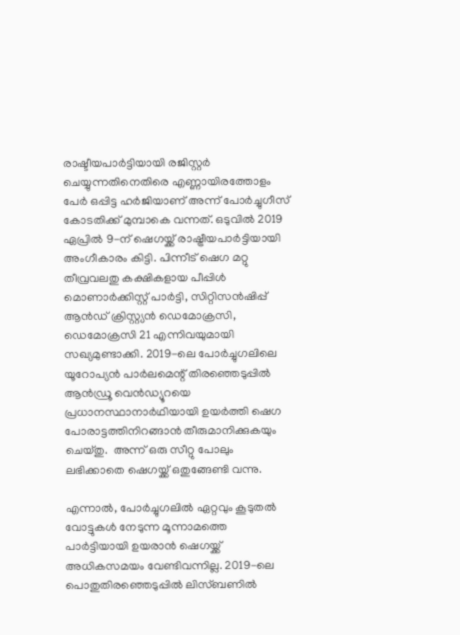രാഷ്ടീയപാർട്ടിയായി രജിസ്റ്റർ ചെയ്യുന്നതിനെതിരെ എണ്ണായിരത്തോളം പേർ ഒപ്പിട്ട ഹർജിയാണ് അന്ന് പോർച്ചുഗീസ് കോടതിക്ക് മുമ്പാകെ വന്നത്. ഒടുവിൽ 2019 ഏപ്രിൽ 9-ന് ഷെഗയ്ക്ക് രാഷ്ട്രീയപാർട്ടിയായി അംഗീകാരം കിട്ടി. പിന്നീട് ഷെഗ മറ്റു തീവ്രവലതു കക്ഷികളായ പീപ്പിൾ മൊണാർക്കിസ്റ്റ് പാർട്ടി, സിറ്റിസൻഷിപ്പ് ആൻഡ് ക്രിസ്റ്റ്യൻ ഡെമോക്രസി, ഡെമോക്രസി 21 എന്നിവയുമായി സഖ്യമുണ്ടാക്കി. 2019-ലെ പോർച്ചുഗലിലെ യൂറോപ്യൻ പാർലമെന്റ് തിരഞ്ഞെടുപ്പിൽ ആൻഡ്രൂ വെൻഡ്യൂറയെ പ്രധാനസ്ഥാനാ‍ർഥിയായി ഉയർത്തി ഷെഗ പോരാട്ടത്തിനിറങ്ങാൻ തീരുമാനിക്കുകയും ചെയ്തു.  അന്ന് ഒരു സീറ്റു പോലും ലഭിക്കാതെ ഷെഗയ്ക്ക് ഒതുങ്ങേണ്ടി വന്നു.

എന്നാൽ, പോർച്ചുഗലിൽ ഏറ്റവും കൂടുതൽ വോട്ടുകൾ നേടുന്ന മൂന്നാമത്തെ പാർട്ടിയായി ഉയരാൻ ഷെഗയ്ക്ക് അധികസമയം വേണ്ടിവന്നില്ല. 2019-ലെ പൊതുതിരഞ്ഞെടുപ്പിൽ ലിസ്ബണിൽ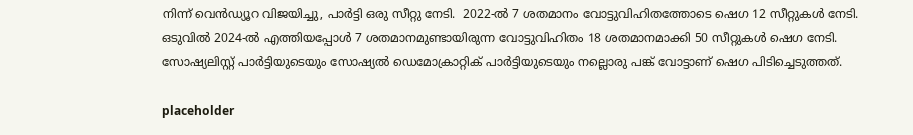നിന്ന് വെൻഡ്യൂറ വിജയിച്ചു, പാർട്ടി ഒരു സീറ്റു നേടി.  2022-ൽ 7 ശതമാനം വോട്ടുവിഹിതത്തോടെ ഷെഗ 12 സീറ്റുകൾ നേടി. ഒടുവിൽ 2024-ൽ എത്തിയപ്പോൾ 7 ശതമാനമുണ്ടായിരുന്ന വോട്ടുവിഹിതം 18 ശതമാനമാക്കി 50 സീറ്റുകൾ ഷെഗ നേടി. സോഷ്യലിസ്റ്റ് പാർട്ടിയുടെയും സോഷ്യൽ ഡെമോക്രാറ്റിക് പാർട്ടിയുടെയും നല്ലൊരു പങ്ക് വോട്ടാണ് ഷെഗ പിടിച്ചെടുത്തത്.

placeholder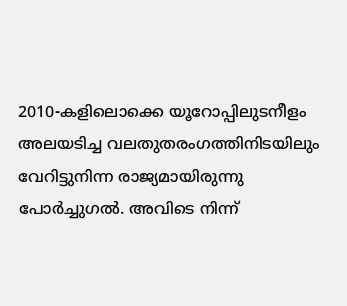2010-കളിലൊക്കെ യൂറോപ്പിലുടനീളം അലയടിച്ച വലതുതരംഗത്തിനിടയിലും വേറിട്ടുനിന്ന രാജ്യമായിരുന്നു പോർച്ചുഗൽ. അവിടെ നിന്ന്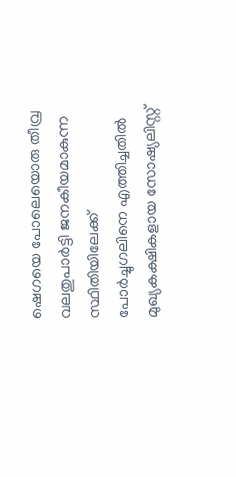ഷെഗയെ പോലെയൊരു തീവ്ര വലതുപാർട്ടി ജനകീയമാകുന്ന സ്ഥിതിയിലേക്ക് പോർച്ചുഗലിനെ എത്തിച്ചതിൽ മുഖ്യകക്ഷികളായ സോഷ്യലിസ്റ്റ്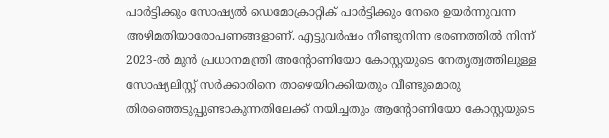പാർട്ടിക്കും സോഷ്യൽ ഡെമോക്രാറ്റിക് പാർട്ടിക്കും നേരെ ഉയർന്നുവന്ന അഴിമതിയാരോപണങ്ങളാണ്. എട്ടുവർഷം നീണ്ടുനിന്ന ഭരണത്തിൽ നിന്ന് 2023-ൽ മുൻ പ്രധാനമന്ത്രി അന്റോണിയോ കോസ്റ്റയുടെ നേതൃത്വത്തിലുള്ള സോഷ്യലിസ്റ്റ് സർക്കാരിനെ താഴെയിറക്കിയതും വീണ്ടുമൊരു തിരഞ്ഞെടുപ്പുണ്ടാകുന്നതിലേക്ക് നയിച്ചതും ആൻ്റോണിയോ കോസ്റ്റയുടെ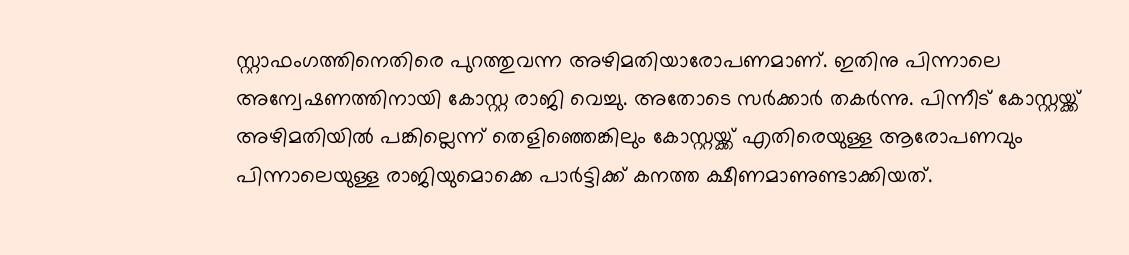സ്റ്റാഫംഗത്തിനെതിരെ പുറത്തുവന്ന അഴിമതിയാരോപണമാണ്. ഇതിനു പിന്നാലെ അന്വേഷണത്തിനായി കോസ്റ്റ രാജി വെച്ചു. അതോടെ സർക്കാർ തകർന്നു. പിന്നീട് കോസ്റ്റയ്ക്ക് അഴിമതിയിൽ പങ്കില്ലെന്ന് തെളിഞ്ഞെങ്കിലും കോസ്റ്റയ്ക്ക് എതിരെയുള്ള ആരോപണവും പിന്നാലെയുള്ള രാജിയുമൊക്കെ പാർട്ടിക്ക് കനത്ത ക്ഷീണമാണുണ്ടാക്കിയത്.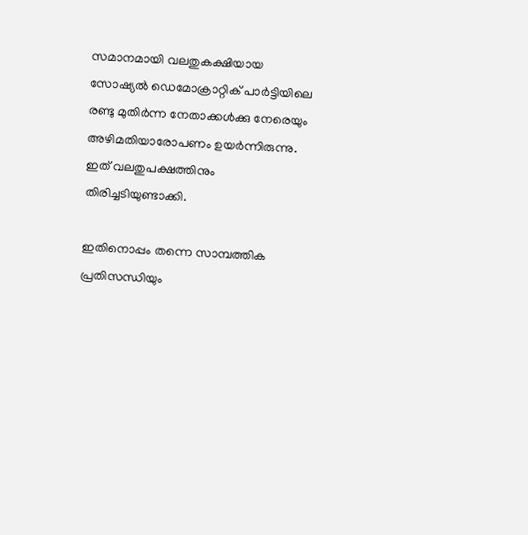സമാനമായി വലതുകക്ഷിയായ സോഷ്യൽ ഡെമോക്രാറ്റിക് പാർട്ടിയിലെ രണ്ടു മുതിർന്ന നേതാക്കൾക്കു നേരെയും അഴിമതിയാരോപണം ഉയർന്നിരുന്നു. ഇത് വലതുപക്ഷത്തിനും തിരിച്ചടിയുണ്ടാക്കി.

ഇതിനൊപ്പം തന്നെ സാമ്പത്തിക പ്രതിസന്ധിയും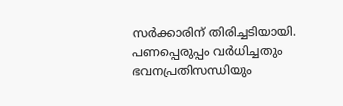സർക്കാരിന് തിരിച്ചടിയായി. പണപ്പെരുപ്പം വർധിച്ചതും ഭവനപ്രതിസന്ധിയും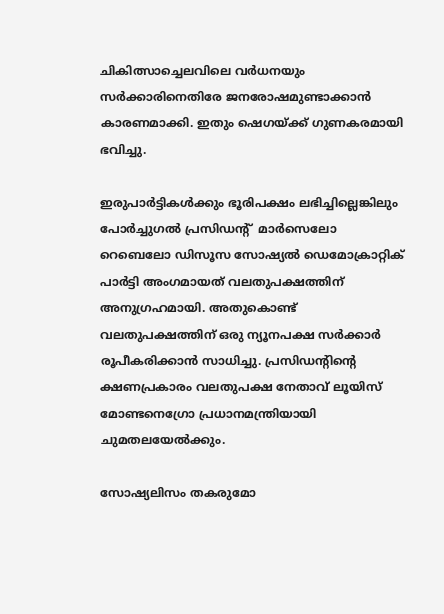ചികിത്സാച്ചെലവിലെ വർധനയും  സർക്കാരിനെതിരേ ജനരോഷമുണ്ടാക്കാൻ കാരണമാക്കി. ഇതും ഷെഗയ്ക്ക് ഗുണകരമായി ഭവിച്ചു.

ഇരുപാർട്ടികൾക്കും ഭൂരിപക്ഷം ലഭിച്ചില്ലെങ്കിലും പോർച്ചുഗൽ പ്രസിഡൻ്റ്  മാർസെലോ റെബെലോ ഡിസൂസ സോഷ്യൽ ഡെമോക്രാറ്റിക് പാർട്ടി അംഗമായത് വലതുപക്ഷത്തിന് അനുഗ്രഹമായി. അതുകൊണ്ട് വലതുപക്ഷത്തിന് ഒരു ന്യൂനപക്ഷ സർക്കാർ രൂപീകരിക്കാൻ സാധിച്ചു. പ്രസിഡൻ്റിൻ്റെ ക്ഷണപ്രകാരം വലതുപക്ഷ നേതാവ് ലൂയിസ് മോണ്ടനെഗ്രോ പ്രധാനമന്ത്രിയായി ചുമതലയേൽക്കും.

സോഷ്യലിസം തകരുമോ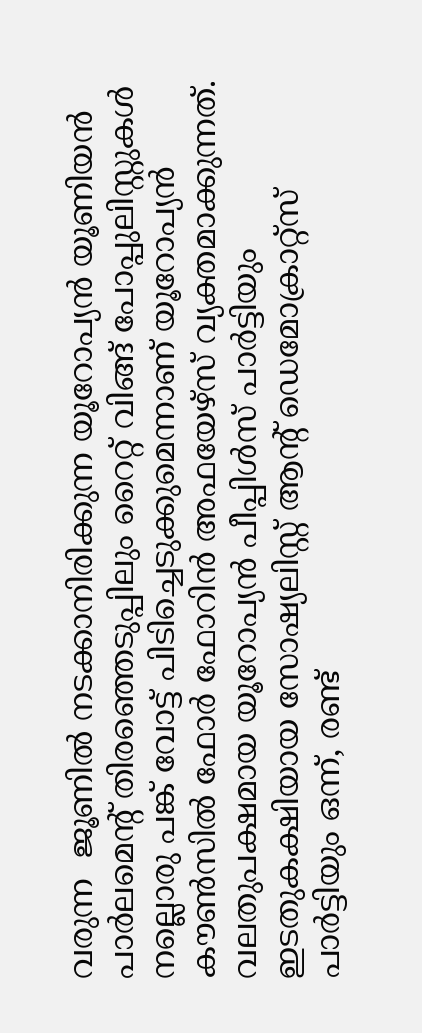വരുന്ന  ജൂണിൽ നടക്കാനിരിക്കുന്ന യൂറോപ്യൻ യൂണിയൻ പാർലമെന്റ് തിരഞ്ഞെടുപ്പിലും റൈറ്റ് വിങ്ങ് പോപ്പുലിസ്റ്റുകൾ നല്ലൊരു പങ്ക് വോട്ട് പിടിച്ചെടുക്കുമെന്നാണ് യൂറോപ്യൻ കൗൺസിൽ ഫോർ ഫോറിൻ അഫയേഴ്‌സ് വ്യക്തമാക്കുന്നത്. വലതുപക്ഷമായ യൂറോപ്യൻ പീപ്പിൾസ് പാർട്ടിയും ഇടതുകക്ഷിയായ സോഷ്യലിസ്റ്റ് ആന്റ് ഡെമോക്രാറ്റ്‌സ് പാർട്ടിയും ഒന്ന്, രണ്ട്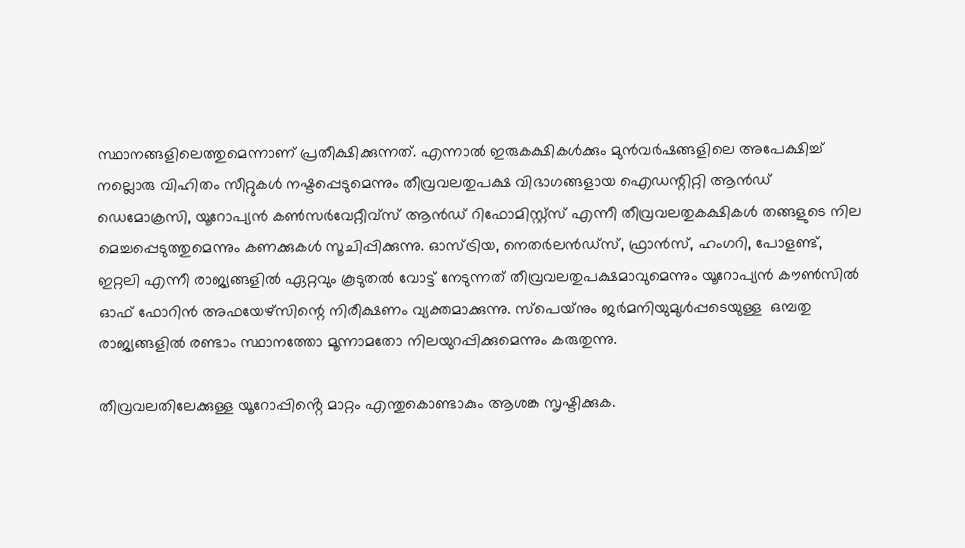സ്ഥാനങ്ങളിലെത്തുമെന്നാണ് പ്രതീക്ഷിക്കുന്നത്. എന്നാൽ ഇരുകക്ഷികൾക്കും മുൻവർഷങ്ങളിലെ അപേക്ഷിച്ച് നല്ലൊരു വിഹിതം സീറ്റുകൾ നഷ്ടപ്പെടുമെന്നും തീവ്രവലതുപക്ഷ വിഭാഗങ്ങളായ ഐഡന്റിറ്റി ആൻഡ് ഡെമോക്രസി, യൂറോപ്യൻ കൺസർവേറ്റീവ്‌സ് ആൻഡ് റിഫോമിസ്റ്റ്‌സ് എന്നീ തീവ്രവലതുകക്ഷികൾ തങ്ങളുടെ നില മെച്ചപ്പെടുത്തുമെന്നും കണക്കുകൾ സൂചിപ്പിക്കുന്നു. ഓസ്ട്രിയ, നെതർലൻഡ്‌സ്, ഫ്രാൻസ്, ഹംഗറി, പോളണ്ട്, ഇറ്റലി എന്നീ രാജ്യങ്ങളിൽ ഏറ്റവും കൂടുതൽ വോട്ട് നേടുന്നത് തീവ്രവലതുപക്ഷമാവുമെന്നും യൂറോപ്യൻ കൗൺസിൽ ഓഫ് ഫോറിൻ അഫയേഴ്‌സിന്റെ നിരീക്ഷണം വ്യക്തമാക്കുന്നു. സ്‌പെയ്‌നും ജർമനിയുമുൾപ്പടെയുള്ള  ഒമ്പതു രാജ്യങ്ങളിൽ രണ്ടാം സ്ഥാനത്തോ മൂന്നാമതോ നിലയുറപ്പിക്കുമെന്നും കരുതുന്നു.

തീവ്രവലതിലേക്കുള്ള യൂറോപ്പിൻ്റെ മാറ്റം എന്തുകൊണ്ടാകും ആശങ്ക സൃഷ്ടിക്കുക.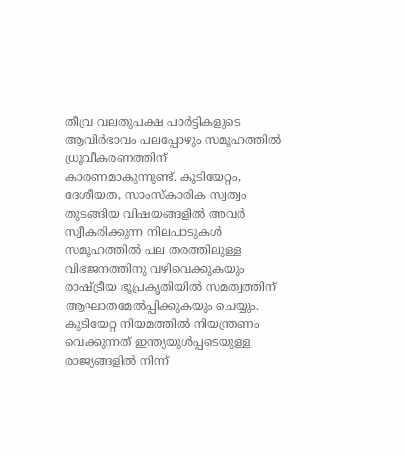തീവ്ര വലതുപക്ഷ പാർട്ടികളുടെ ആവിർഭാവം പലപ്പോഴും സമൂഹത്തിൽ ധ്രൂവീകരണത്തിന് കാരണമാകുന്നുണ്ട്. കുടിയേറ്റം, ദേശീയത, സാംസ്കാരിക സ്വത്വം തുടങ്ങിയ വിഷയങ്ങളിൽ അവർ സ്വീകരിക്കുന്ന നിലപാടുകൾ സമൂഹത്തിൽ പല തരത്തിലുള്ള വിഭജനത്തിനു വഴിവെക്കുകയും രാഷ്ട്രീയ ഭൂപ്രകൃതിയിൽ സമത്വത്തിന് ആഘാതമേൽപ്പിക്കുകയും ചെയ്യും. കുടിയേറ്റ നിയമത്തിൽ നിയന്ത്രണം വെക്കുന്നത് ഇന്ത്യയുൾപ്പടെയുള്ള രാജ്യങ്ങളിൽ നിന്ന്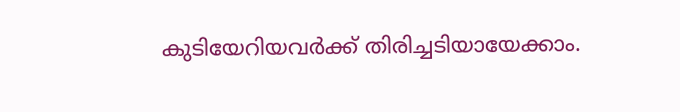കുടിയേറിയവർക്ക് തിരിച്ചടിയായേക്കാം.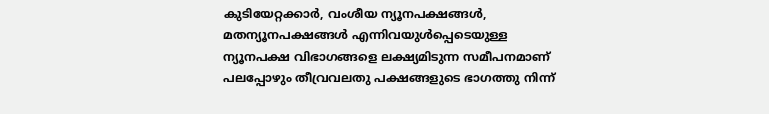കുടിയേറ്റക്കാർ, വംശീയ ന്യൂനപക്ഷങ്ങൾ, മതന്യൂനപക്ഷങ്ങൾ എന്നിവയുൾപ്പെടെയുള്ള ന്യൂനപക്ഷ വിഭാഗങ്ങളെ ലക്ഷ്യമിടുന്ന സമീപനമാണ് പലപ്പോഴും തീവ്രവലതു പക്ഷങ്ങളുടെ ഭാഗത്തു നിന്ന്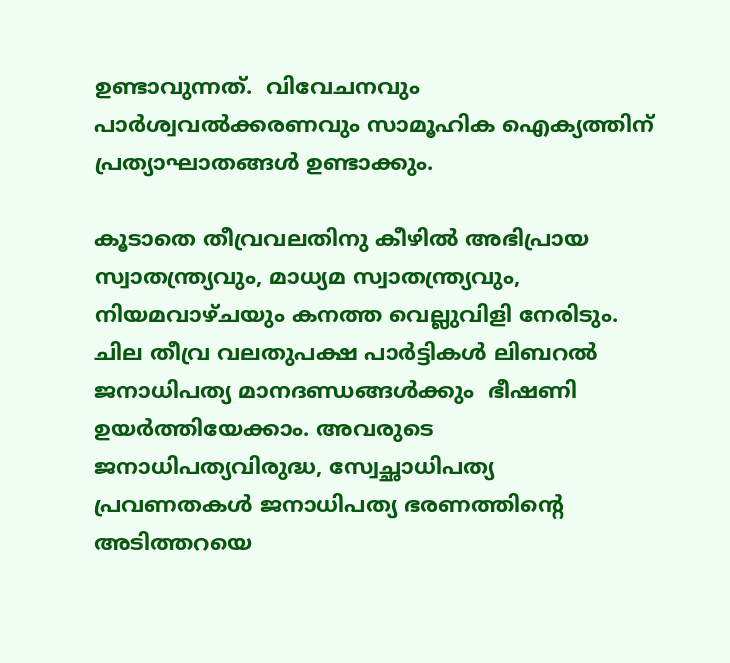ഉണ്ടാവുന്നത്.  വിവേചനവും പാർശ്വവൽക്കരണവും സാമൂഹിക ഐക്യത്തിന് പ്രത്യാഘാതങ്ങൾ ഉണ്ടാക്കും.

കൂടാതെ തീവ്രവലതിനു കീഴിൽ അഭിപ്രായ സ്വാതന്ത്ര്യവും, മാധ്യമ സ്വാതന്ത്ര്യവും, നിയമവാഴ്ചയും കനത്ത വെല്ലുവിളി നേരിടും. ചില തീവ്ര വലതുപക്ഷ പാർട്ടികൾ ലിബറൽ ജനാധിപത്യ മാനദണ്ഡങ്ങൾക്കും  ഭീഷണി ഉയർത്തിയേക്കാം. അവരുടെ ജനാധിപത്യവിരുദ്ധ, സ്വേച്ഛാധിപത്യ പ്രവണതകൾ ജനാധിപത്യ ഭരണത്തിന്റെ അടിത്തറയെ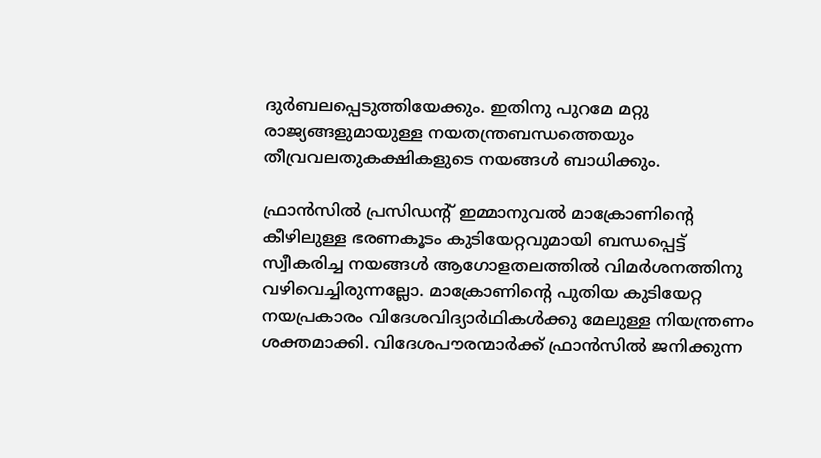ദുർബലപ്പെടുത്തിയേക്കും. ഇതിനു പുറമേ മറ്റു രാജ്യങ്ങളുമായുള്ള നയതന്ത്രബന്ധത്തെയും തീവ്രവലതുകക്ഷികളുടെ നയങ്ങൾ ബാധിക്കും.

ഫ്രാൻസിൽ പ്രസിഡൻ്റ് ഇമ്മാനുവൽ മാക്രോണിൻ്റെ കീഴിലുള്ള ഭരണകൂടം കുടിയേറ്റവുമായി ബന്ധപ്പെട്ട് സ്വീകരിച്ച നയങ്ങൾ ആഗോളതലത്തിൽ വിമർശനത്തിനു വഴിവെച്ചിരുന്നല്ലോ. മാക്രോണിൻ്റെ പുതിയ കുടിയേറ്റ നയപ്രകാരം വിദേശവിദ്യാർഥികൾക്കു മേലുള്ള നിയന്ത്രണം ശക്തമാക്കി. വിദേശപൗരന്മാർക്ക് ഫ്രാൻസിൽ ജനിക്കുന്ന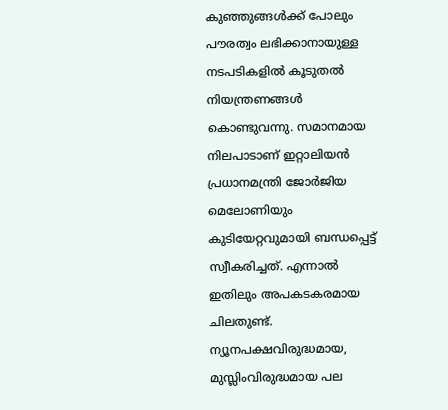കുഞ്ഞുങ്ങൾക്ക് പോലും പൗരത്വം ലഭിക്കാനായുള്ള നടപടികളിൽ കൂടുതൽ നിയന്ത്രണങ്ങൾ കൊണ്ടുവന്നു. സമാനമായ നിലപാടാണ് ഇറ്റാലിയൻ പ്രധാനമന്ത്രി ജോർജിയ മെലോണിയും കുടിയേറ്റവുമായി ബന്ധപ്പെട്ട് സ്വീകരിച്ചത്. എന്നാൽ ഇതിലും അപകടകരമായ ചിലതുണ്ട്. ന്യൂനപക്ഷവിരുദ്ധമായ, മുസ്ലിംവിരുദ്ധമായ പല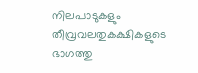നിലപാടുകളും തീവ്രവലതുകക്ഷികളുടെ ഭാഗത്തു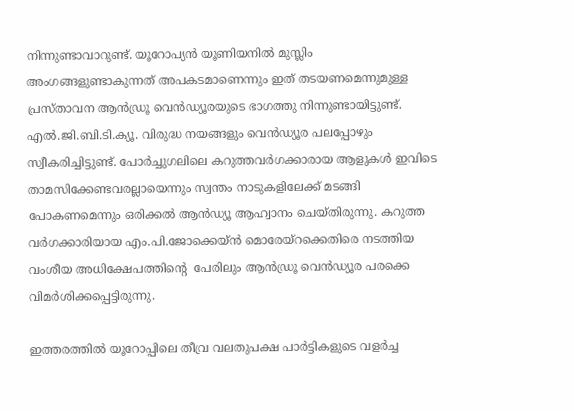നിന്നുണ്ടാവാറുണ്ട്. യൂറോപ്യൻ യൂണിയനിൽ മുസ്ലിം അംഗങ്ങളുണ്ടാകുന്നത് അപകടമാണെന്നും ഇത് തടയണമെന്നുമുള്ള പ്രസ്താവന ആൻഡ്രൂ വെൻഡ്യൂരയുടെ ഭാഗത്തു നിന്നുണ്ടായിട്ടുണ്ട്. എൽ.ജി.ബി.ടി.ക്യൂ. വിരുദ്ധ നയങ്ങളും വെൻഡ്യൂര പലപ്പോഴും സ്വീകരിച്ചിട്ടുണ്ട്. പോർച്ചുഗലിലെ കറുത്തവർഗക്കാരായ ആളുകൾ ഇവിടെ താമസിക്കേണ്ടവരല്ലായെന്നും സ്വന്തം നാടുകളിലേക്ക് മടങ്ങി പോകണമെന്നും ഒരിക്കൽ ആൻഡ്യൂ ആഹ്വാനം ചെയ്തിരുന്നു. കറുത്ത വർഗക്കാരിയായ എം.പി.ജോക്കെയ്ൻ മൊരേയ്റക്കെതിരെ നടത്തിയ വംശീയ അധിക്ഷേപത്തിൻ്റെ  പേരിലും ആൻഡ്രൂ വെൻഡ്യൂര പരക്കെ വിമർശിക്കപ്പെട്ടിരുന്നു.

ഇത്തരത്തിൽ യൂറോപ്പിലെ തീവ്ര വലതുപക്ഷ പാർട്ടികളുടെ വളർച്ച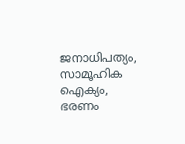ജനാധിപത്യം, സാമൂഹിക ഐക്യം, ഭരണം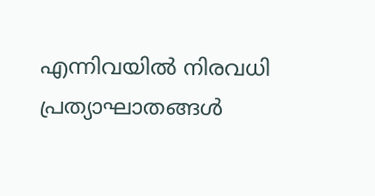എന്നിവയിൽ നിരവധി പ്രത്യാഘാതങ്ങൾ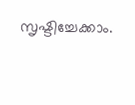സൃഷ്ടിച്ചേക്കാം.